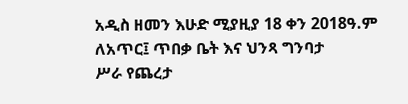አዲስ ዘመን እሁድ ሚያዚያ 18 ቀን 2018ዓ.ም
ለአጥር፤ ጥበቃ ቤት እና ህንጻ ግንባታ
ሥራ የጨረታ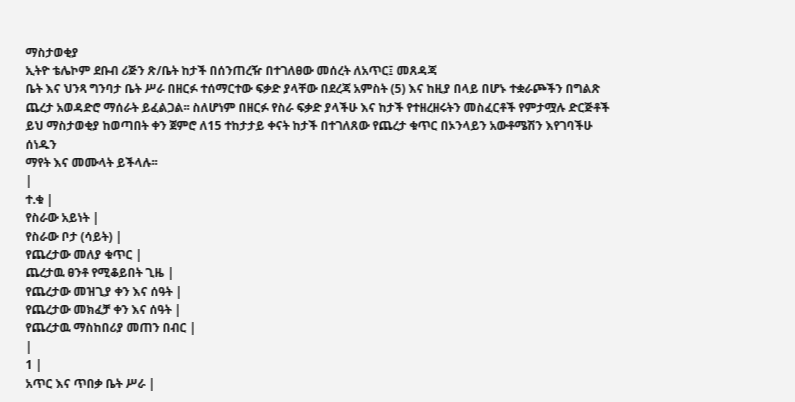ማስታወቂያ
ኢትዮ ቴሌኮም ደቡብ ሪጅን ጽ/ቤት ከታች በሰንጠረዥ በተገለፀው መሰረት ለአጥር፤ መጸዳጃ
ቤት እና ህንጻ ግንባታ ቤት ሥራ በዘርፉ ተሰማርተው ፍቃድ ያላቸው በደረጃ አምስት (5) እና ከዚያ በላይ በሆኑ ተቋራጮችን በግልጽ
ጨረታ አወዳድሮ ማሰራት ይፈልጋል፡፡ ስለሆነም በዘርፉ የስራ ፍቃድ ያላችሁ እና ከታች የተዘረዘሩትን መስፈርቶች የምታሟሉ ድርጅቶች
ይህ ማስታወቂያ ከወጣበት ቀን ጀምሮ ለ15 ተከታታይ ቀናት ከታች በተገለጸው የጨረታ ቁጥር በኦንላይን አውቶሜሽን እየገባችሁ ሰነዱን
ማየት እና መሙላት ይችላሉ፡፡
|
ተ.ቁ |
የስራው አይነት |
የስራው ቦታ (ሳይት) |
የጨረታው መለያ ቁጥር |
ጨረታዉ ፀንቶ የሚቆይበት ጊዜ |
የጨረታው መዝጊያ ቀን እና ሰዓት |
የጨረታው መክፈቻ ቀን እና ሰዓት |
የጨረታዉ ማስከበሪያ መጠን በብር |
|
1 |
አጥር እና ጥበቃ ቤት ሥራ |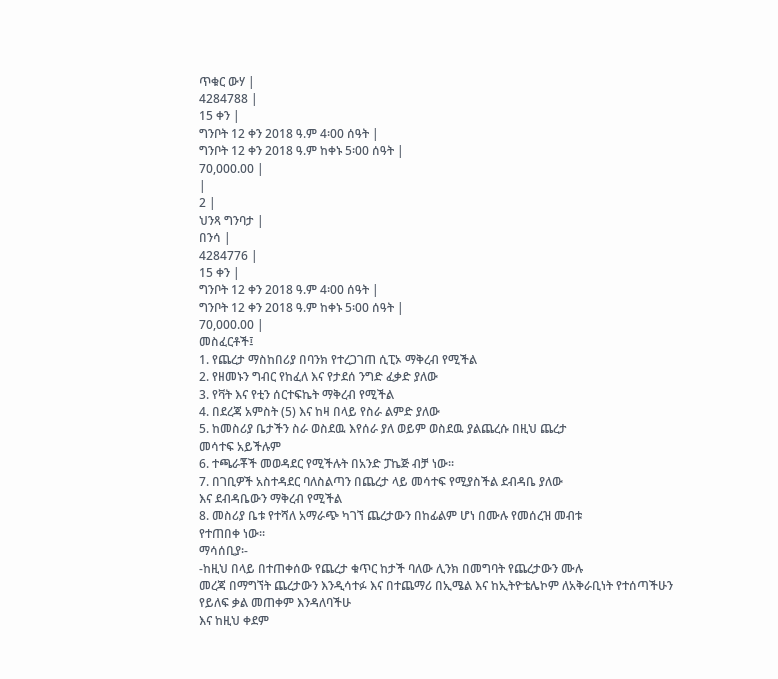ጥቁር ውሃ |
4284788 |
15 ቀን |
ግንቦት 12 ቀን 2018 ዓ.ም 4፡00 ሰዓት |
ግንቦት 12 ቀን 2018 ዓ.ም ከቀኑ 5፡00 ሰዓት |
70,000.00 |
|
2 |
ህንጻ ግንባታ |
በንሳ |
4284776 |
15 ቀን |
ግንቦት 12 ቀን 2018 ዓ.ም 4፡00 ሰዓት |
ግንቦት 12 ቀን 2018 ዓ.ም ከቀኑ 5፡00 ሰዓት |
70,000.00 |
መስፈርቶች፤
1. የጨረታ ማስከበሪያ በባንክ የተረጋገጠ ሲፒኦ ማቅረብ የሚችል
2. የዘመኑን ግብር የከፈለ እና የታደሰ ንግድ ፈቃድ ያለው
3. የቫት እና የቲን ሰርተፍኬት ማቅረብ የሚችል
4. በደረጃ አምስት (5) እና ከዛ በላይ የስራ ልምድ ያለው
5. ከመስሪያ ቤታችን ስራ ወስደዉ እየሰራ ያለ ወይም ወስደዉ ያልጨረሱ በዚህ ጨረታ
መሳተፍ አይችሉም
6. ተጫራቾች መወዳደር የሚችሉት በአንድ ፓኬጅ ብቻ ነው፡፡
7. በገቢዎች አስተዳደር ባለስልጣን በጨረታ ላይ መሳተፍ የሚያስችል ደብዳቤ ያለው
እና ደብዳቤውን ማቅረብ የሚችል
8. መስሪያ ቤቱ የተሻለ አማራጭ ካገኘ ጨረታውን በከፊልም ሆነ በሙሉ የመሰረዝ መብቱ
የተጠበቀ ነው፡፡
ማሳሰቢያ፡-
-ከዚህ በላይ በተጠቀሰው የጨረታ ቁጥር ከታች ባለው ሊንክ በመግባት የጨረታውን ሙሉ
መረጃ በማግኘት ጨረታውን እንዲሳተፉ እና በተጨማሪ በኢሜል እና ከኢትዮቴሌኮም ለአቅራቢነት የተሰጣችሁን የይለፍ ቃል መጠቀም እንዳለባችሁ
እና ከዚህ ቀደም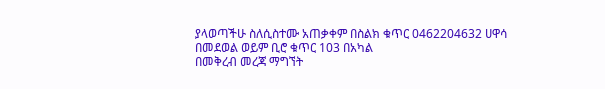ያላወጣችሁ ስለሲስተሙ አጠቃቀም በስልክ ቁጥር 0462204632 ሀዋሳ በመደወል ወይም ቢሮ ቁጥር 103 በአካል
በመቅረብ መረጃ ማግኘት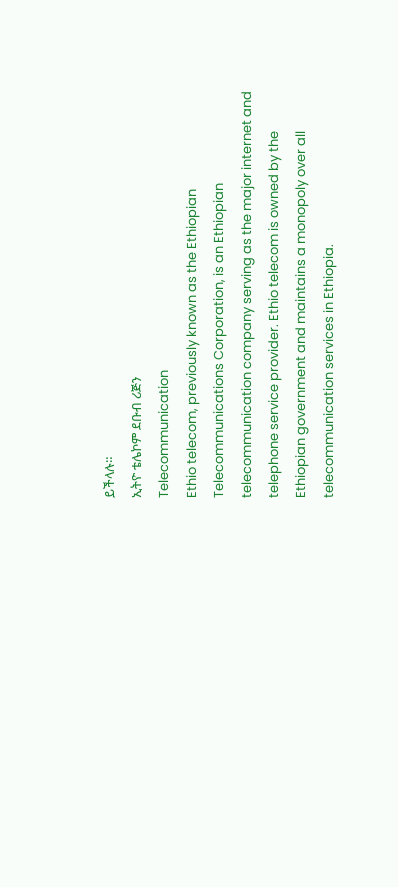ይችላሉ።
ኢትዮ ቴሌኮም ደቡብ ሪጅን
Telecommunication
Ethio telecom, previously known as the Ethiopian Telecommunications Corporation, is an Ethiopian telecommunication company serving as the major internet and telephone service provider. Ethio telecom is owned by the Ethiopian government and maintains a monopoly over all telecommunication services in Ethiopia.